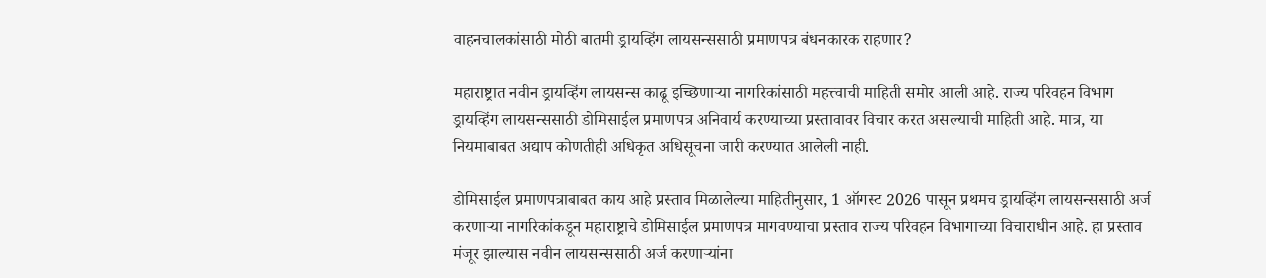वाहनचालकांसाठी मोठी बातमी ड्रायव्हिंग लायसन्ससाठी प्रमाणपत्र बंधनकारक राहणार?

महाराष्ट्रात नवीन ड्रायव्हिंग लायसन्स काढू इच्छिणाऱ्या नागरिकांसाठी महत्त्वाची माहिती समोर आली आहे. राज्य परिवहन विभाग ड्रायव्हिंग लायसन्ससाठी डोमिसाईल प्रमाणपत्र अनिवार्य करण्याच्या प्रस्तावावर विचार करत असल्याची माहिती आहे. मात्र, या नियमाबाबत अद्याप कोणतीही अधिकृत अधिसूचना जारी करण्यात आलेली नाही.

डोमिसाईल प्रमाणपत्राबाबत काय आहे प्रस्ताव मिळालेल्या माहितीनुसार, 1 ऑगस्ट 2026 पासून प्रथमच ड्रायव्हिंग लायसन्ससाठी अर्ज करणाऱ्या नागरिकांकडून महाराष्ट्राचे डोमिसाईल प्रमाणपत्र मागवण्याचा प्रस्ताव राज्य परिवहन विभागाच्या विचाराधीन आहे. हा प्रस्ताव मंजूर झाल्यास नवीन लायसन्ससाठी अर्ज करणाऱ्यांना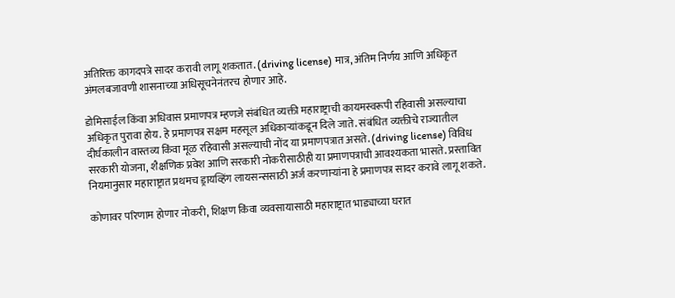अतिरिक्त कागदपत्रे सादर करावी लागू शकतात. (driving license) मात्र, अंतिम निर्णय आणि अधिकृत अंमलबजावणी शासनाच्या अधिसूचनेनंतरच होणार आहे.

डोमिसाईल किंवा अधिवास प्रमाणपत्र म्हणजे संबंधित व्यक्ती महाराष्ट्राची कायमस्वरूपी रहिवासी असल्याचा अधिकृत पुरावा होय. हे प्रमाणपत्र सक्षम महसूल अधिकाऱ्यांकडून दिले जाते. संबंधित व्यक्तीचे राज्यातील दीर्घकालीन वास्तव्य किंवा मूळ रहिवासी असल्याची नोंद या प्रमाणपत्रात असते. (driving license) विविध सरकारी योजना, शैक्षणिक प्रवेश आणि सरकारी नोकरीसाठीही या प्रमाणपत्राची आवश्यकता भासते. प्रस्तावित नियमानुसार महाराष्ट्रात प्रथमच ड्रायव्हिंग लायसन्ससाठी अर्ज करणाऱ्यांना हे प्रमाणपत्र सादर करावे लागू शकते.

कोणावर परिणाम होणार नोकरी, शिक्षण किंवा व्यवसायासाठी महाराष्ट्रात भाड्याच्या घरात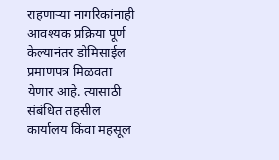राहणाऱ्या नागरिकांनाही आवश्यक प्रक्रिया पूर्ण केल्यानंतर डोमिसाईल प्रमाणपत्र मिळवता येणार आहे. त्यासाठी संबंधित तहसील कार्यालय किंवा महसूल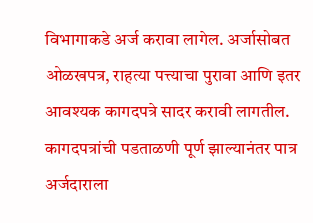विभागाकडे अर्ज करावा लागेल. अर्जासोबत ओळखपत्र, राहत्या पत्त्याचा पुरावा आणि इतर आवश्यक कागदपत्रे सादर करावी लागतील. कागदपत्रांची पडताळणी पूर्ण झाल्यानंतर पात्र अर्जदाराला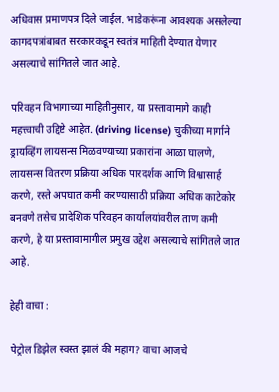अधिवास प्रमाणपत्र दिले जाईल. भाडेकरूंना आवश्यक असलेल्या कागदपत्रांबाबत सरकारकडून स्वतंत्र माहिती देण्यात येणार असल्याचे सांगितले जात आहे.

परिवहन विभागाच्या माहितीनुसार, या प्रस्तावामागे काही महत्त्वाची उद्दिष्टे आहेत. (driving license) चुकीच्या मार्गाने ड्रायव्हिंग लायसन्स मिळवण्याच्या प्रकारांना आळा घालणे, लायसन्स वितरण प्रक्रिया अधिक पारदर्शक आणि विश्वासार्ह करणे, रस्ते अपघात कमी करण्यासाठी प्रक्रिया अधिक काटेकोर बनवणे तसेच प्रादेशिक परिवहन कार्यालयांवरील ताण कमी करणे, हे या प्रस्तावामागील प्रमुख उद्देश असल्याचे सांगितले जात आहे.

हेही वाचा :

पेट्रोल डिझेल स्वस्त झालं की महाग? वाचा आजचे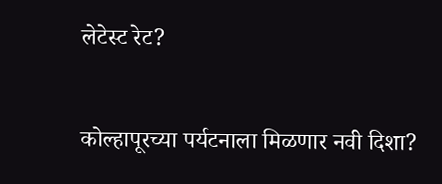लेटेस्ट रेट?

कोल्हापूरच्या पर्यटनाला मिळणार नवी दिशा?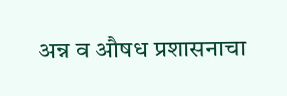अन्न व औषध प्रशासनाचा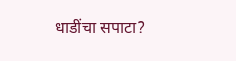धाडींचा सपाटा?